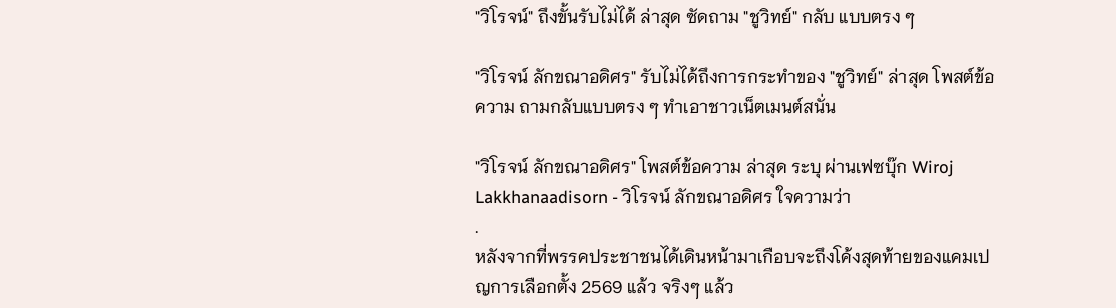"วิโรจน์" ถึงขั้นรับไม่ได้ ล่าสุด ซัดถาม "ชูวิทย์" กลับ แบบตรง ๆ

"วิโรจน์ ลักขณาอดิศร" รับไม่ได้ถึงการกระทำของ "ชูวิทย์" ล่าสุด โพสต์ข้อความ ถามกลับแบบตรง ๆ ทำเอาชาวเน็ตเมนต์สนั่น

"วิโรจน์ ลักขณาอดิศร" โพสต์ข้อความ ล่าสุด ระบุ ผ่านเฟซบุ๊ก Wiroj Lakkhanaadisorn - วิโรจน์ ลักขณาอดิศร ใจความว่า
.
หลังจากที่พรรคประชาชนได้เดินหน้ามาเกือบจะถึงโค้งสุดท้ายของแคมเปญการเลือกตั้ง 2569 แล้ว จริงๆ แล้ว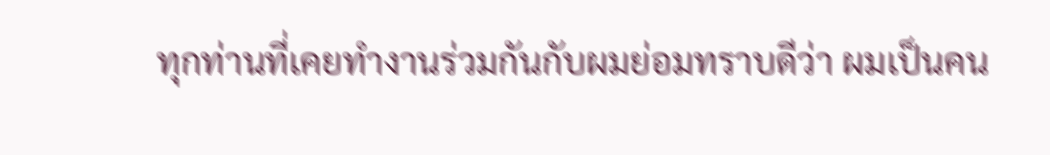ทุกท่านที่เคยทำงานร่วมกันกับผมย่อมทราบดีว่า ผมเป็นคน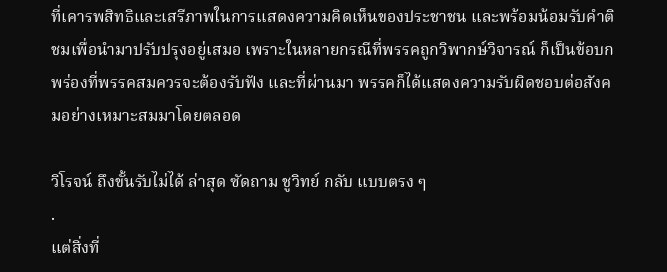ที่เคารพสิทธิและเสรีภาพในการแสดงความคิดเห็นของประชาชน และพร้อมน้อมรับคำติชมเพื่อนำมาปรับปรุงอยู่เสมอ เพราะในหลายกรณีที่พรรคถูกวิพากษ์วิจารณ์ ก็เป็นข้อบกพร่องที่พรรคสมควรจะต้องรับฟัง และที่ผ่านมา พรรคก็ได้แสดงความรับผิดชอบต่อสังคมอย่างเหมาะสมมาโดยตลอด

วิโรจน์ ถึงขั้นรับไม่ได้ ล่าสุด ซัดถาม ชูวิทย์ กลับ แบบตรง ๆ
.
แต่สิ่งที่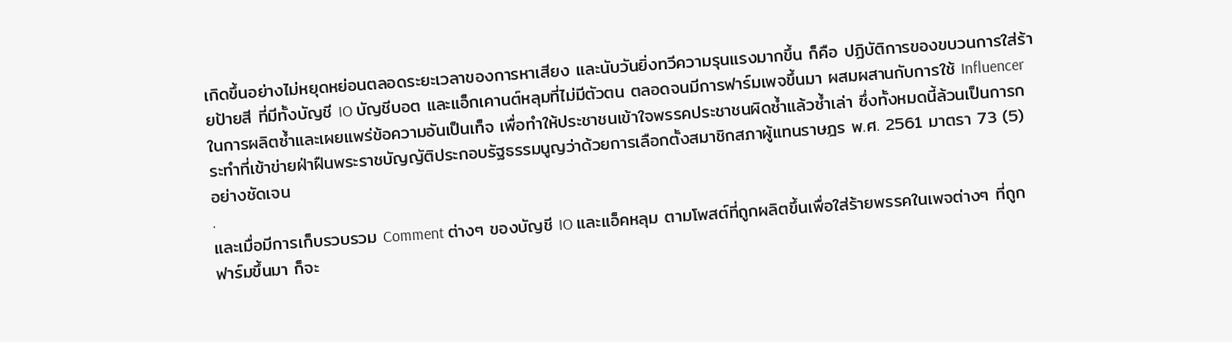เกิดขึ้นอย่างไม่หยุดหย่อนตลอดระยะเวลาของการหาเสียง และนับวันยิ่งทวีความรุนแรงมากขึ้น ก็คือ ปฏิบัติการของขบวนการใส่ร้ายป้ายสี ที่มีทั้งบัญชี IO บัญชีบอต และแอ็กเคานต์หลุมที่ไม่มีตัวตน ตลอดจนมีการฟาร์มเพจขึ้นมา ผสมผสานกับการใช้ Influencer ในการผลิตซ้ำและเผยแพร่ข้อความอันเป็นเท็จ เพื่อทำให้ประชาชนเข้าใจพรรคประชาชนผิดซ้ำแล้วซ้ำเล่า ซึ่งทั้งหมดนี้ล้วนเป็นการกระทำที่เข้าข่ายฝ่าฝืนพระราชบัญญัติประกอบรัฐธรรมนูญว่าด้วยการเลือกตั้งสมาชิกสภาผู้แทนราษฎร พ.ศ. 2561 มาตรา 73 (5) อย่างชัดเจน
.
และเมื่อมีการเก็บรวบรวม Comment ต่างๆ ของบัญชี IO และแอ็คหลุม ตามโพสต์ที่ถูกผลิตขึ้นเพื่อใส่ร้ายพรรคในเพจต่างๆ ที่ถูกฟาร์มขึ้นมา ก็จะ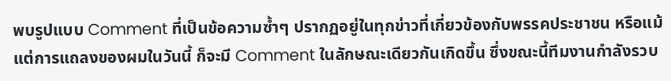พบรูปแบบ Comment ที่เป็นข้อความซ้ำๆ ปรากฏอยู่ในทุกข่าวที่เกี่ยวข้องกับพรรคประชาชน หรือแม้แต่การแถลงของผมในวันนี้ ก็จะมี Comment ในลักษณะเดียวกันเกิดขึ้น ซึ่งขณะนี้ทีมงานกำลังรวบ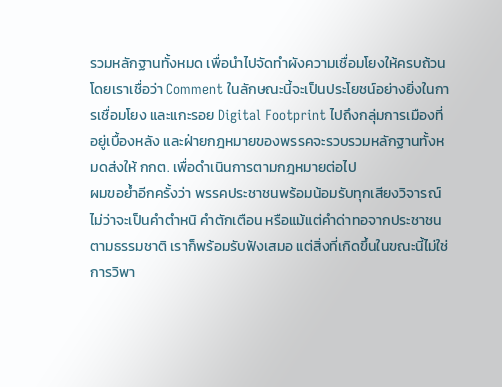รวมหลักฐานทั้งหมด เพื่อนำไปจัดทำผังความเชื่อมโยงให้ครบถ้วน โดยเราเชื่อว่า Comment ในลักษณะนี้จะเป็นประโยชน์อย่างยิ่งในการเชื่อมโยง และแกะรอย Digital Footprint ไปถึงกลุ่มการเมืองที่อยู่เบื้องหลัง และฝ่ายกฎหมายของพรรคจะรวบรวมหลักฐานทั้งหมดส่งให้ กกต. เพื่อดำเนินการตามกฎหมายต่อไป
ผมขอย้ำอีกครั้งว่า พรรคประชาชนพร้อมน้อมรับทุกเสียงวิจารณ์ ไม่ว่าจะเป็นคำตำหนิ คำตักเตือน หรือแม้แต่คำด่าทอจากประชาชนตามธรรมชาติ เราก็พร้อมรับฟังเสมอ แต่สิ่งที่เกิดขึ้นในขณะนี้ไม่ใช่การวิพา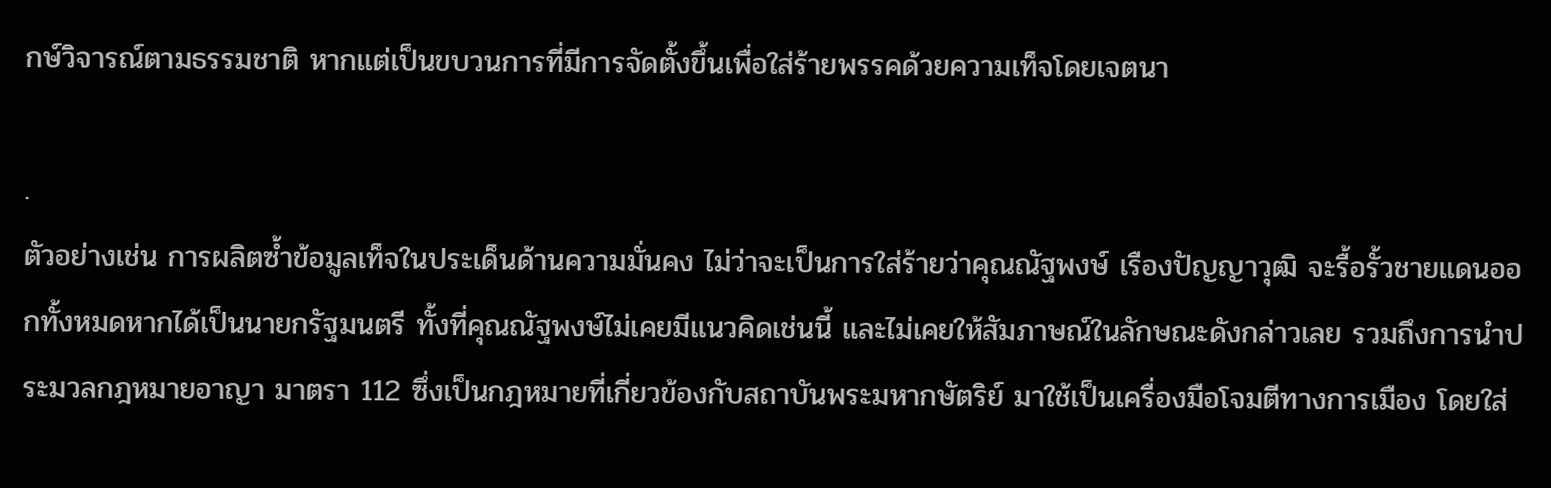กษ์วิจารณ์ตามธรรมชาติ หากแต่เป็นขบวนการที่มีการจัดตั้งขึ้นเพื่อใส่ร้ายพรรคด้วยความเท็จโดยเจตนา

.
ตัวอย่างเช่น การผลิตซ้ำข้อมูลเท็จในประเด็นด้านความมั่นคง ไม่ว่าจะเป็นการใส่ร้ายว่าคุณณัฐพงษ์ เรืองปัญญาวุฒิ จะรื้อรั้วชายแดนออกทั้งหมดหากได้เป็นนายกรัฐมนตรี ทั้งที่คุณณัฐพงษ์ไม่เคยมีแนวคิดเช่นนี้ และไม่เคยให้สัมภาษณ์ในลักษณะดังกล่าวเลย รวมถึงการนำประมวลกฎหมายอาญา มาตรา 112 ซึ่งเป็นกฎหมายที่เกี่ยวข้องกับสถาบันพระมหากษัตริย์ มาใช้เป็นเครื่องมือโจมตีทางการเมือง โดยใส่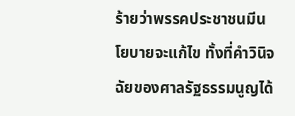ร้ายว่าพรรคประชาชนมีนโยบายจะแก้ไข ทั้งที่คำวินิจฉัยของศาลรัฐธรรมนูญได้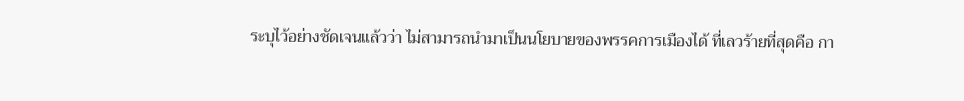ระบุไว้อย่างชัดเจนแล้วว่า ไม่สามารถนำมาเป็นนโยบายของพรรคการเมืองได้ ที่เลวร้ายที่สุดคือ กา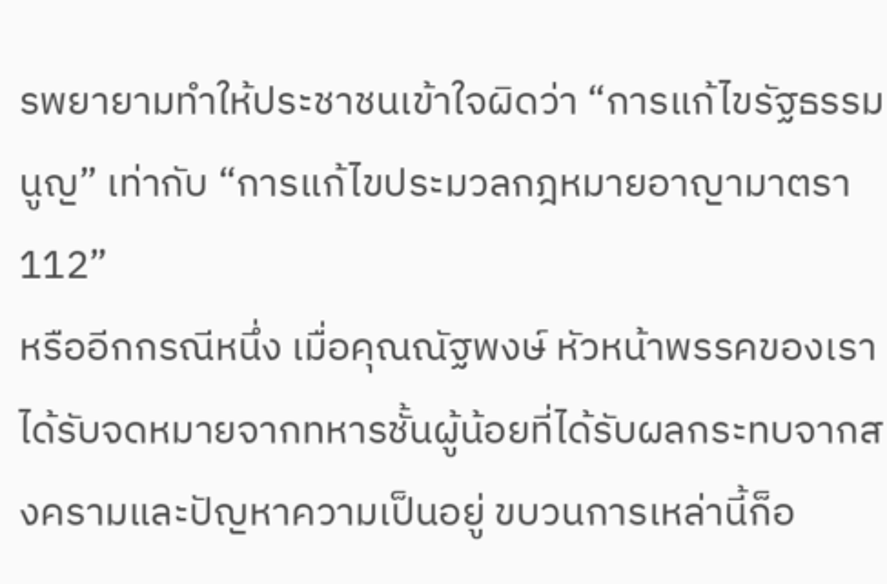รพยายามทำให้ประชาชนเข้าใจผิดว่า “การแก้ไขรัฐธรรมนูญ” เท่ากับ “การแก้ไขประมวลกฎหมายอาญามาตรา 112”
หรืออีกกรณีหนึ่ง เมื่อคุณณัฐพงษ์ หัวหน้าพรรคของเรา ได้รับจดหมายจากทหารชั้นผู้น้อยที่ได้รับผลกระทบจากสงครามและปัญหาความเป็นอยู่ ขบวนการเหล่านี้ก็อ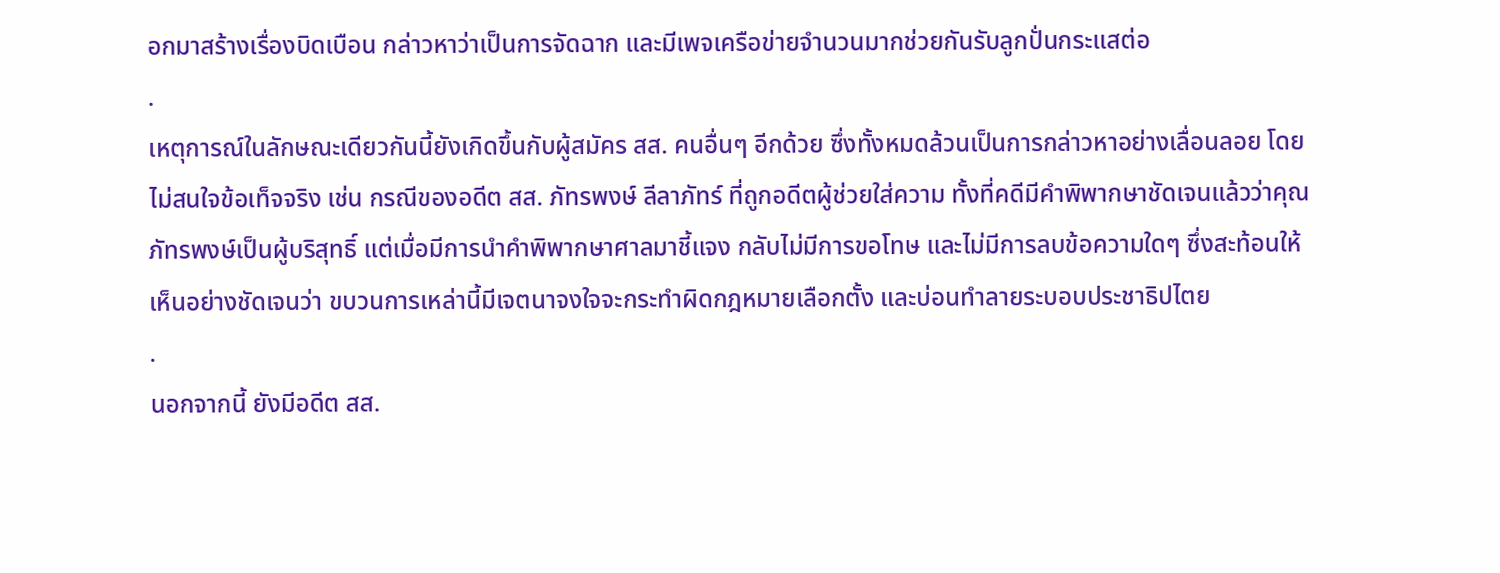อกมาสร้างเรื่องบิดเบือน กล่าวหาว่าเป็นการจัดฉาก และมีเพจเครือข่ายจำนวนมากช่วยกันรับลูกปั่นกระแสต่อ
.
เหตุการณ์ในลักษณะเดียวกันนี้ยังเกิดขึ้นกับผู้สมัคร สส. คนอื่นๆ อีกด้วย ซึ่งทั้งหมดล้วนเป็นการกล่าวหาอย่างเลื่อนลอย โดยไม่สนใจข้อเท็จจริง เช่น กรณีของอดีต สส. ภัทรพงษ์ ลีลาภัทร์ ที่ถูกอดีตผู้ช่วยใส่ความ ทั้งที่คดีมีคำพิพากษาชัดเจนแล้วว่าคุณภัทรพงษ์เป็นผู้บริสุทธิ์ แต่เมื่อมีการนำคำพิพากษาศาลมาชี้แจง กลับไม่มีการขอโทษ และไม่มีการลบข้อความใดๆ ซึ่งสะท้อนให้เห็นอย่างชัดเจนว่า ขบวนการเหล่านี้มีเจตนาจงใจจะกระทำผิดกฎหมายเลือกตั้ง และบ่อนทำลายระบอบประชาธิปไตย
.
นอกจากนี้ ยังมีอดีต สส.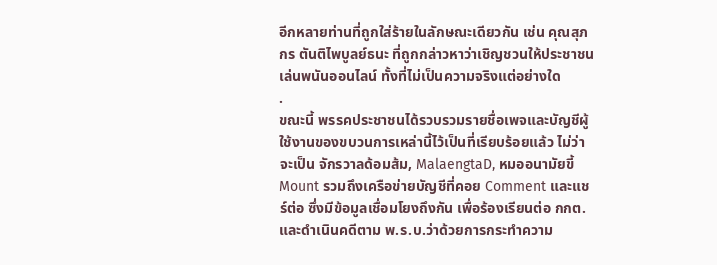อีกหลายท่านที่ถูกใส่ร้ายในลักษณะเดียวกัน เช่น คุณสุภกร ตันติไพบูลย์ธนะ ที่ถูกกล่าวหาว่าเชิญชวนให้ประชาชนเล่นพนันออนไลน์ ทั้งที่ไม่เป็นความจริงแต่อย่างใด
.
ขณะนี้ พรรคประชาชนได้รวบรวมรายชื่อเพจและบัญชีผู้ใช้งานของขบวนการเหล่านี้ไว้เป็นที่เรียบร้อยแล้ว ไม่ว่าจะเป็น จักรวาลด้อมส้ม, MalaengtaD, หมออนามัยขี้ Mount รวมถึงเครือข่ายบัญชีที่คอย Comment และแชร์ต่อ ซึ่งมีข้อมูลเชื่อมโยงถึงกัน เพื่อร้องเรียนต่อ กกต. และดำเนินคดีตาม พ.ร.บ.ว่าด้วยการกระทำความ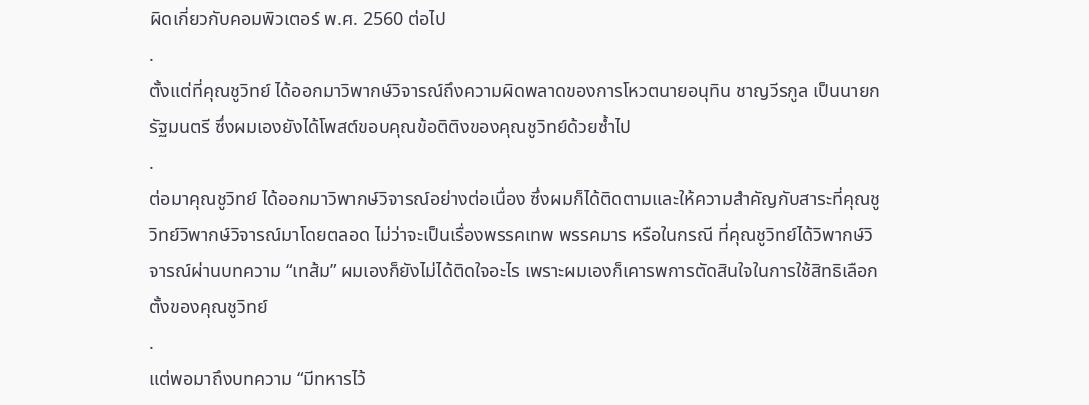ผิดเกี่ยวกับคอมพิวเตอร์ พ.ศ. 2560 ต่อไป
.
ตั้งแต่ที่คุณชูวิทย์ ได้ออกมาวิพากษ์วิจารณ์ถึงความผิดพลาดของการโหวตนายอนุทิน ชาญวีรกูล เป็นนายกรัฐมนตรี ซึ่งผมเองยังได้โพสต์ขอบคุณข้อติติงของคุณชูวิทย์ด้วยซ้ำไป
.
ต่อมาคุณชูวิทย์ ได้ออกมาวิพากษ์วิจารณ์อย่างต่อเนื่อง ซึ่งผมก็ได้ติดตามและให้ความสำคัญกับสาระที่คุณชูวิทย์วิพากษ์วิจารณ์มาโดยตลอด ไม่ว่าจะเป็นเรื่องพรรคเทพ พรรคมาร หรือในกรณี ที่คุณชูวิทย์ได้วิพากษ์วิจารณ์ผ่านบทความ “เทส้ม” ผมเองก็ยังไม่ได้ติดใจอะไร เพราะผมเองก็เคารพการตัดสินใจในการใช้สิทธิเลือกตั้งของคุณชูวิทย์
.
แต่พอมาถึงบทความ “มีทหารไว้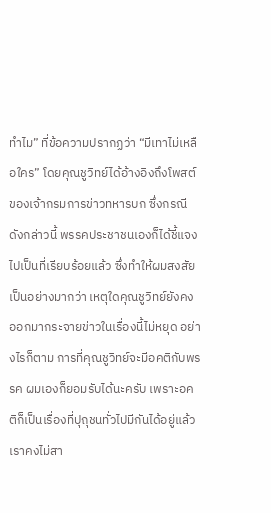ทำไม” ที่ข้อความปรากฏว่า “มีเทาไม่เหลือใคร” โดยคุณชูวิทย์ได้อ้างอิงถึงโพสต์ของเจ้ากรมการข่าวทหารบก ซึ่งกรณีดังกล่าวนี้ พรรคประชาชนเองก็ได้ชี้แจงไปเป็นที่เรียบร้อยแล้ว ซึ่งทำให้ผมสงสัยเป็นอย่างมากว่า เหตุใดคุณชูวิทย์ยังคงออกมากระจายข่าวในเรื่องนี้ไม่หยุด อย่างไรก็ตาม การที่คุณชูวิทย์จะมีอคติกับพรรค ผมเองก็ยอมรับได้นะครับ เพราะอคติก็เป็นเรื่องที่ปุถุชนทั่วไปมีกันได้อยู่แล้ว เราคงไม่สา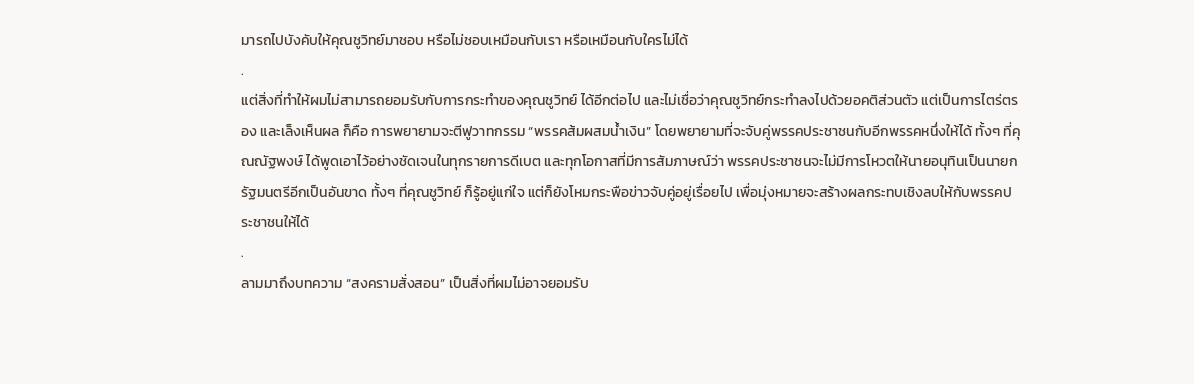มารถไปบังคับให้คุณชูวิทย์มาชอบ หรือไม่ชอบเหมือนกับเรา หรือเหมือนกับใครไม่ได้
.
แต่สิ่งที่ทำให้ผมไม่สามารถยอมรับกับการกระทำของคุณชูวิทย์ ได้อีกต่อไป และไม่เชื่อว่าคุณชูวิทย์กระทำลงไปด้วยอคติส่วนตัว แต่เป็นการไตร่ตรอง และเล็งเห็นผล ก็คือ การพยายามจะตีฟูวาทกรรม “พรรคส้มผสมน้ำเงิน” โดยพยายามที่จะจับคู่พรรคประชาชนกับอีกพรรคหนึ่งให้ได้ ทั้งๆ ที่คุณณัฐพงษ์ ได้พูดเอาไว้อย่างชัดเจนในทุกรายการดีเบต และทุกโอกาสที่มีการสัมภาษณ์ว่า พรรคประชาชนจะไม่มีการโหวตให้นายอนุทินเป็นนายกรัฐมนตรีอีกเป็นอันขาด ทั้งๆ ที่คุณชูวิทย์ ก็รู้อยู่แก่ใจ แต่ก็ยังโหมกระพือข่าวจับคู่อยู่เรื่อยไป เพื่อมุ่งหมายจะสร้างผลกระทบเชิงลบให้กับพรรคประชาชนให้ได้
.
ลามมาถึงบทความ “สงครามสั่งสอน” เป็นสิ่งที่ผมไม่อาจยอมรับ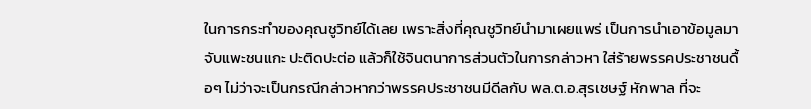ในการกระทำของคุณชูวิทย์ได้เลย เพราะสิ่งที่คุณชูวิทย์นำมาเผยแพร่ เป็นการนำเอาข้อมูลมาจับแพะชนแกะ ปะติดปะต่อ แล้วก็ใช้จินตนาการส่วนตัวในการกล่าวหา ใส่ร้ายพรรคประชาชนดื้อๆ ไม่ว่าจะเป็นกรณีกล่าวหากว่าพรรคประชาชนมีดีลกับ พล.ต.อ.สุรเชษฐ์ หักพาล ที่จะ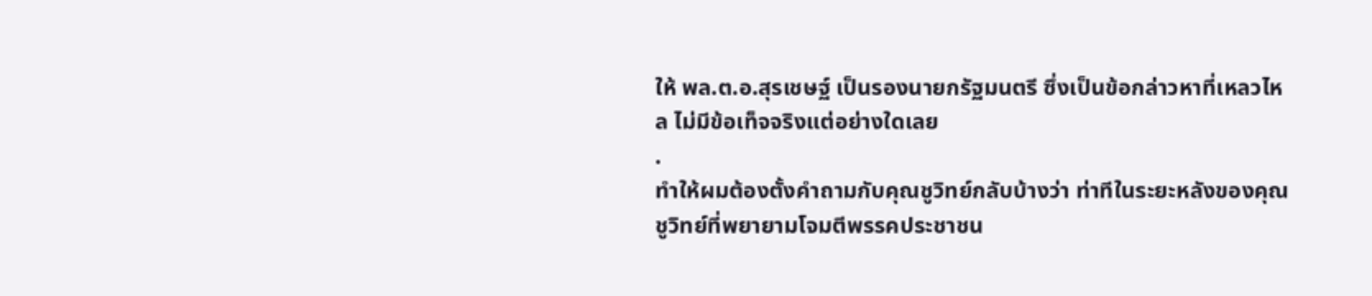ให้ พล.ต.อ.สุรเชษฐ์ เป็นรองนายกรัฐมนตรี ซึ่งเป็นข้อกล่าวหาที่เหลวไหล ไม่มีข้อเท็จจริงแต่อย่างใดเลย
.
ทำให้ผมต้องตั้งคำถามกับคุณชูวิทย์กลับบ้างว่า ท่าทีในระยะหลังของคุณชูวิทย์ที่พยายามโจมตีพรรคประชาชน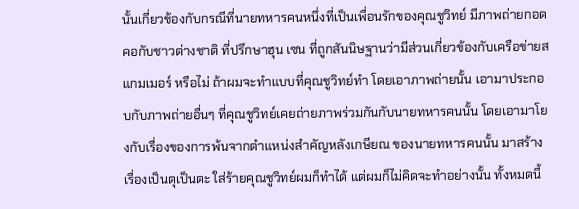นั้นเกี่ยวข้องกับกรณีที่นายทหารคนหนึ่งที่เป็นเพื่อนรักของคุณชูวิทย์ มีภาพถ่ายกอดคอกับชาวต่างชาติ ที่ปรึกษาฮุน เซน ที่ถูกสันนิษฐานว่ามีส่วนเกี่ยวข้องกับเครือข่ายสแกมเมอร์ หรือไม่ ถ้าผมจะทำแบบที่คุณชูวิทย์ทำ โดยเอาภาพถ่ายนั้น เอามาประกอบกับภาพถ่ายอื่นๆ ที่คุณชูวิทย์เคยถ่ายภาพร่วมกันกับนายทหารคนนั้น โดยเอามาโยงกับเรื่องของการพ้นจากตำแหน่งสำคัญหลังเกษียณ ของนายทหารคนนั้น มาสร้างเรื่องเป็นตุเป็นตะ ใส่ร้ายคุณชูวิทย์ผมก็ทำได้ แต่ผมก็ไม่คิดจะทำอย่างนั้น ทั้งหมดนี้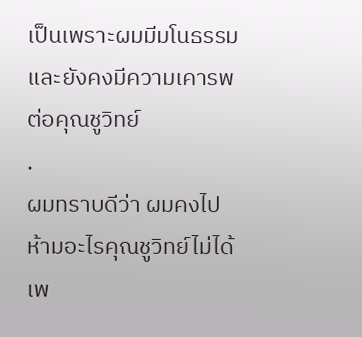เป็นเพราะผมมีมโนธรรม และยังคงมีความเคารพต่อคุณชูวิทย์
.
ผมทราบดีว่า ผมคงไปห้ามอะไรคุณชูวิทย์ไม่ได้ เพ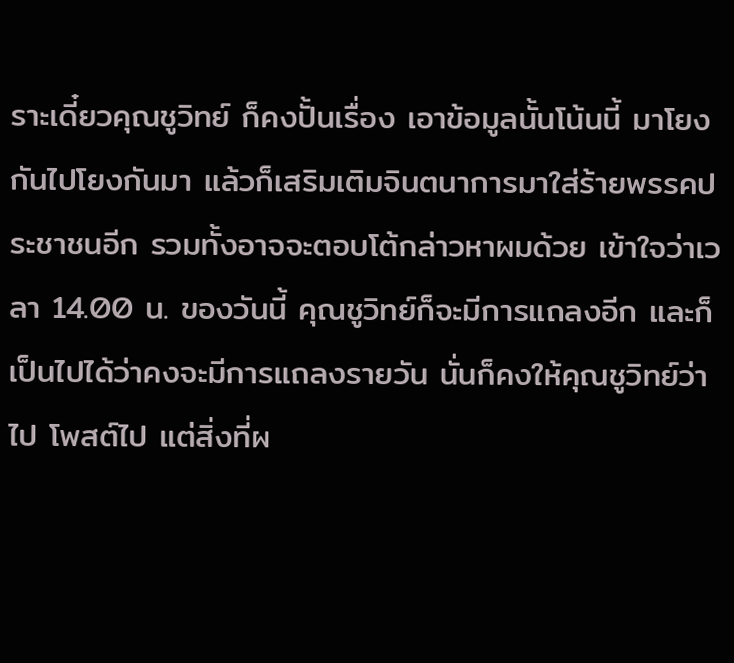ราะเดี๋ยวคุณชูวิทย์ ก็คงปั้นเรื่อง เอาข้อมูลนั้นโน้นนี้ มาโยงกันไปโยงกันมา แล้วก็เสริมเติมจินตนาการมาใส่ร้ายพรรคประชาชนอีก รวมทั้งอาจจะตอบโต้กล่าวหาผมด้วย เข้าใจว่าเวลา 14.00 น. ของวันนี้ คุณชูวิทย์ก็จะมีการแถลงอีก และก็เป็นไปได้ว่าคงจะมีการแถลงรายวัน นั่นก็คงให้คุณชูวิทย์ว่าไป โพสต์ไป แต่สิ่งที่ผ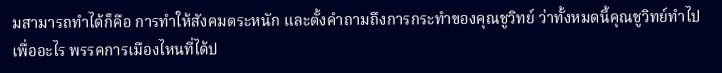มสามารถทำได้ก็คือ การทำให้สังคมตระหนัก และตั้งคำถามถึงการกระทำของคุณชูวิทย์ ว่าทั้งหมดนี้คุณชูวิทย์ทำไปเพื่ออะไร พรรคการเมืองไหนที่ได้ป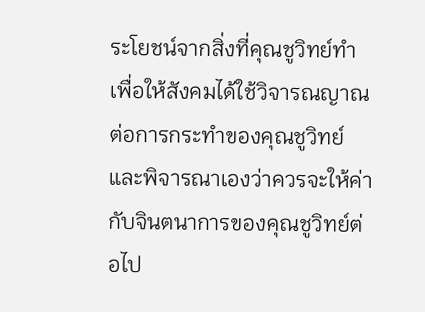ระโยชน์จากสิ่งที่คุณชูวิทย์ทำ เพื่อให้สังคมได้ใช้วิจารณญาณต่อการกระทำของคุณชูวิทย์ และพิจารณาเองว่าควรจะให้ค่ากับจินตนาการของคุณชูวิทย์ต่อไป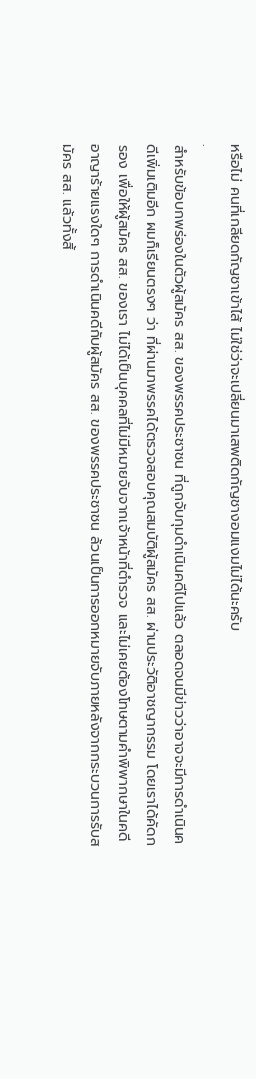หรือไม่ คนที่เกลียดกัญชาเข้าไส้ ไม่ใช่ว่าจะเปลี่ยนมาเสพติดกัญชางอมแงมไม่ได้นะครับ
.
สำหรับข้อบกพร่องในตัวผู้สมัคร สส. ของพรรคประชาชน ที่ถูกจับกุมดำเนินคดีไปแล้ว ตลอดจนมีข่าวว่าอาจจะมีการดำเนินคดีเพิ่มเติมอีก ผมก็เรียนตรงๆ ว่า ที่ผ่านมาพรรคได้ตรวจสอบคุณสมบัติผู้สมัคร สส. ผ่านประวัติอาชญากรรม โดยเราได้คัดกรอง เพื่อให้ผู้สมัคร สส. ของเรา ไม่ได้เป็นบุคคลที่ไม่มีหมายจับจากเจ้าหน้าที่ตำรวจ และไม่เคยต้องโทษตามคำพิพากษาในคดีอาญาร้ายแรงใดๆ การดำเนินคดีกับผู้สมัคร สส. ของพรรคประชาชน ล้วนเป็นการออกหมายจับภายหลังจากกระบวนการรับสมัคร สส. แล้วทั้งสิ้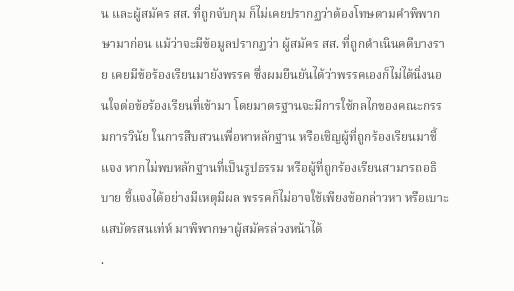น และผู้สมัคร สส. ที่ถูกจับกุม ก็ไม่เคยปรากฏว่าต้องโทษตามคำพิพากษามาก่อน แม้ว่าจะมีข้อมูลปรากฏว่า ผู้สมัคร สส. ที่ถูกดำเนินคดีบางราย เคยมีข้อร้องเรียนมายังพรรค ซึ่งผมยืนยันได้ว่าพรรคเองก็ไม่ได้นิ่งนอนใจต่อข้อร้องเรียนที่เข้ามา โดยมาตรฐานจะมีการใช้กลไกของคณะกรรมการวินัย ในการสืบสวนเพื่อหาหลักฐาน หรือเชิญผู้ที่ถูกร้องเรียนมาชี้แจง หากไม่พบหลักฐานที่เป็นรูปธรรม หรือผู้ที่ถูกร้องเรียนสามารถอธิบาย ชี้แจงได้อย่างมีเหตุมีผล พรรคก็ไม่อาจใช้เพียงข้อกล่าวหา หรือเบาะแสบัตรสนเท่ห์ มาพิพากษาผู้สมัครล่วงหน้าได้
.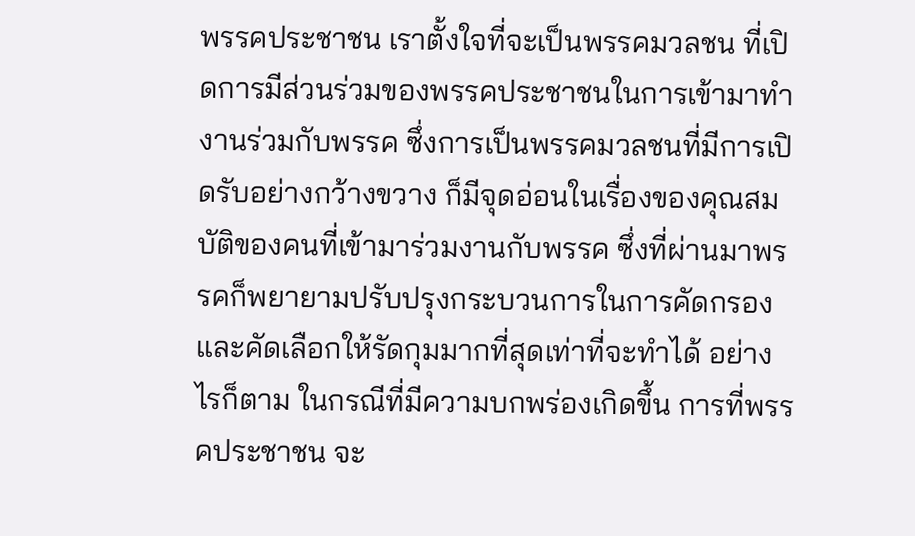พรรคประชาชน เราตั้งใจที่จะเป็นพรรคมวลชน ที่เปิดการมีส่วนร่วมของพรรคประชาชนในการเข้ามาทำงานร่วมกับพรรค ซึ่งการเป็นพรรคมวลชนที่มีการเปิดรับอย่างกว้างขวาง ก็มีจุดอ่อนในเรื่องของคุณสมบัติของคนที่เข้ามาร่วมงานกับพรรค ซึ่งที่ผ่านมาพรรคก็พยายามปรับปรุงกระบวนการในการคัดกรอง และคัดเลือกให้รัดกุมมากที่สุดเท่าที่จะทำได้ อย่างไรก็ตาม ในกรณีที่มีความบกพร่องเกิดขึ้น การที่พรรคประชาชน จะ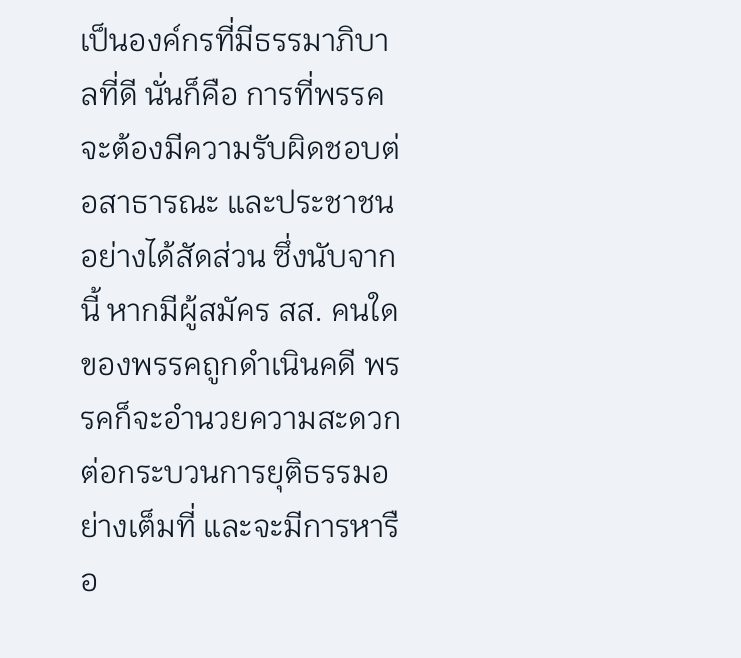เป็นองค์กรที่มีธรรมาภิบาลที่ดี นั่นก็คือ การที่พรรคจะต้องมีความรับผิดชอบต่อสาธารณะ และประชาชนอย่างได้สัดส่วน ซึ่งนับจากนี้ หากมีผู้สมัคร สส. คนใดของพรรคถูกดำเนินคดี พรรคก็จะอำนวยความสะดวกต่อกระบวนการยุติธรรมอย่างเต็มที่ และจะมีการหารือ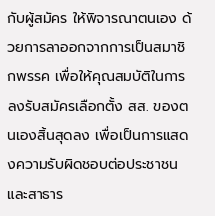กับผู้สมัคร ให้พิจารณาตนเอง ด้วยการลาออกจากการเป็นสมาชิกพรรค เพื่อให้คุณสมบัติในการลงรับสมัครเลือกตั้ง สส. ของตนเองสิ้นสุดลง เพื่อเป็นการแสดงความรับผิดชอบต่อประชาชน และสาธาร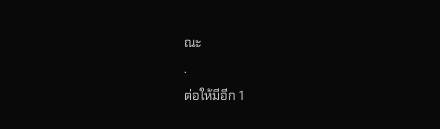ณะ
.
ต่อให้มีอีก 1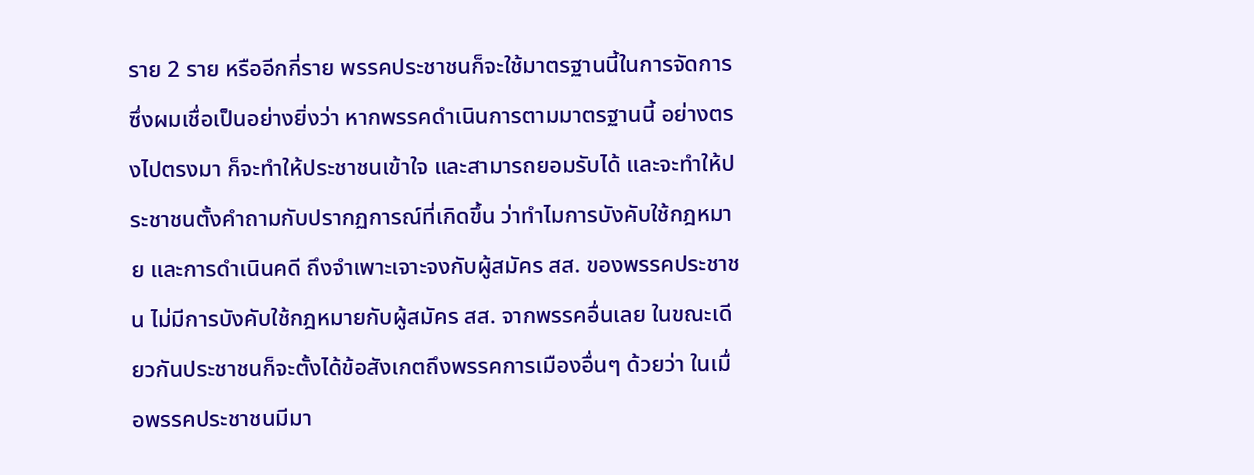ราย 2 ราย หรืออีกกี่ราย พรรคประชาชนก็จะใช้มาตรฐานนี้ในการจัดการ ซึ่งผมเชื่อเป็นอย่างยิ่งว่า หากพรรคดำเนินการตามมาตรฐานนี้ อย่างตรงไปตรงมา ก็จะทำให้ประชาชนเข้าใจ และสามารถยอมรับได้ และจะทำให้ประชาชนตั้งคำถามกับปรากฏการณ์ที่เกิดขึ้น ว่าทำไมการบังคับใช้กฎหมาย และการดำเนินคดี ถึงจำเพาะเจาะจงกับผู้สมัคร สส. ของพรรคประชาชน ไม่มีการบังคับใช้กฎหมายกับผู้สมัคร สส. จากพรรคอื่นเลย ในขณะเดียวกันประชาชนก็จะตั้งได้ข้อสังเกตถึงพรรคการเมืองอื่นๆ ด้วยว่า ในเมื่อพรรคประชาชนมีมา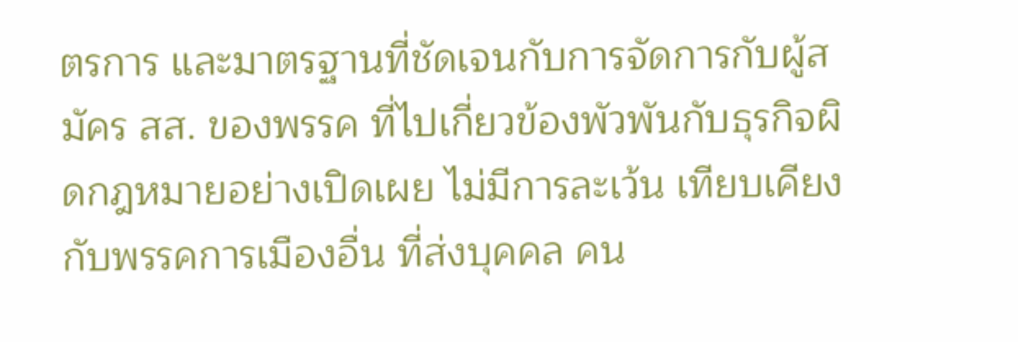ตรการ และมาตรฐานที่ชัดเจนกับการจัดการกับผู้สมัคร สส. ของพรรค ที่ไปเกี่ยวข้องพัวพันกับธุรกิจผิดกฎหมายอย่างเปิดเผย ไม่มีการละเว้น เทียบเคียงกับพรรคการเมืองอื่น ที่ส่งบุคคล คน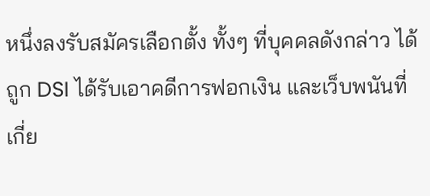หนึ่งลงรับสมัครเลือกตั้ง ทั้งๆ ที่บุคคลดังกล่าว ได้ถูก DSI ได้รับเอาคดีการฟอกเงิน และเว็บพนันที่เกี่ย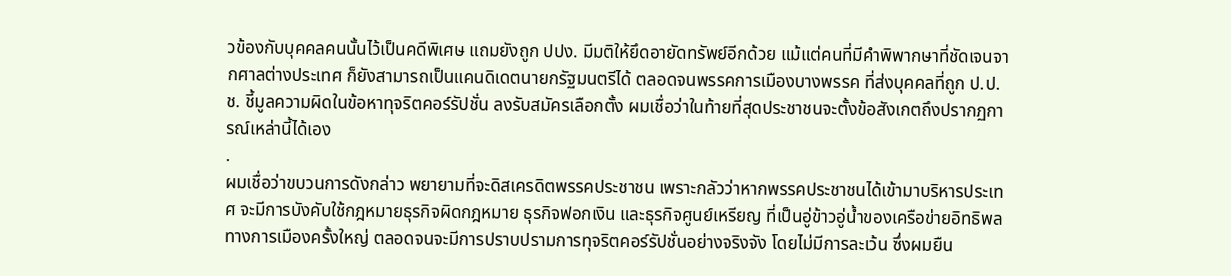วข้องกับบุคคลคนนั้นไว้เป็นคดีพิเศษ แถมยังถูก ปปง. มีมติให้ยึดอายัดทรัพย์อีกด้วย แม้แต่คนที่มีคำพิพากษาที่ชัดเจนจากศาลต่างประเทศ ก็ยังสามารถเป็นแคนดิเดตนายกรัฐมนตรีได้ ตลอดจนพรรคการเมืองบางพรรค ที่ส่งบุคคลที่ถูก ป.ป.ช. ชี้มูลความผิดในข้อหาทุจริตคอร์รัปชั่น ลงรับสมัครเลือกตั้ง ผมเชื่อว่าในท้ายที่สุดประชาชนจะตั้งข้อสังเกตถึงปรากฏการณ์เหล่านี้ได้เอง
.
ผมเชื่อว่าขบวนการดังกล่าว พยายามที่จะดิสเครดิตพรรคประชาชน เพราะกลัวว่าหากพรรคประชาชนได้เข้ามาบริหารประเทศ จะมีการบังคับใช้กฎหมายธุรกิจผิดกฎหมาย ธุรกิจฟอกเงิน และธุรกิจศูนย์เหรียญ ที่เป็นอู่ข้าวอู่น้ำของเครือข่ายอิทธิพลทางการเมืองครั้งใหญ่ ตลอดจนจะมีการปราบปรามการทุจริตคอร์รัปชั่นอย่างจริงจัง โดยไม่มีการละเว้น ซึ่งผมยืน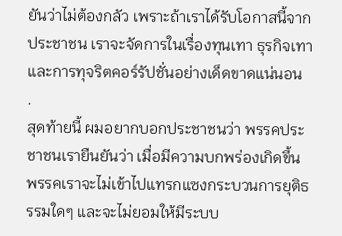ยันว่าไม่ต้องกลัว เพราะถ้าเราได้รับโอกาสนี้จากประชาชน เราจะจัดการในเรื่องทุนเทา ธุรกิจเทา และการทุจริตคอร์รัปชั่นอย่างเด็ดขาดแน่นอน
.
สุดท้ายนี้ ผมอยากบอกประชาชนว่า พรรคประชาชนเรายืนยันว่า เมื่อมีความบกพร่องเกิดขึ้น พรรคเราจะไม่เข้าไปแทรกแซงกระบวนการยุติธรรมใดๆ และจะไม่ยอมให้มีระบบ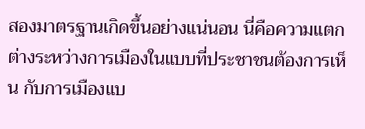สองมาตรฐานเกิดขึ้นอย่างแน่นอน นี่คือความแตกต่างระหว่างการเมืองในแบบที่ประชาชนต้องการเห็น กับการเมืองแบ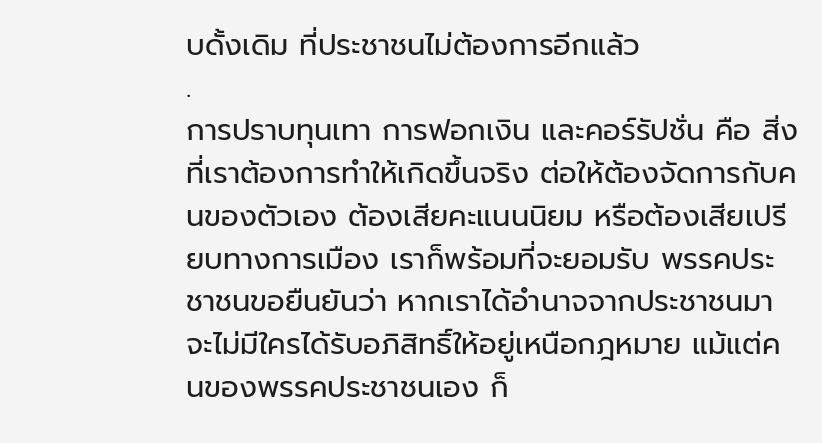บดั้งเดิม ที่ประชาชนไม่ต้องการอีกแล้ว
.
การปราบทุนเทา การฟอกเงิน และคอร์รัปชั่น คือ สิ่งที่เราต้องการทำให้เกิดขึ้นจริง ต่อให้ต้องจัดการกับคนของตัวเอง ต้องเสียคะแนนนิยม หรือต้องเสียเปรียบทางการเมือง เราก็พร้อมที่จะยอมรับ พรรคประชาชนขอยืนยันว่า หากเราได้อำนาจจากประชาชนมา จะไม่มีใครได้รับอภิสิทธิ์ให้อยู่เหนือกฎหมาย แม้แต่คนของพรรคประชาชนเอง ก็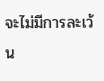จะไม่มีการละเว้น